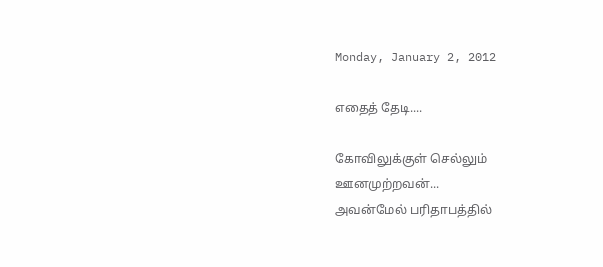Monday, January 2, 2012

எதைத் தேடி....

கோவிலுக்குள் செல்லும்
ஊனமுற்றவன்...
அவன்மேல் பரிதாபத்தில்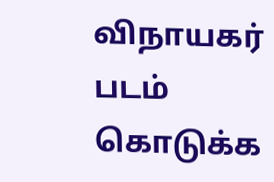விநாயகர் படம் கொடுக்க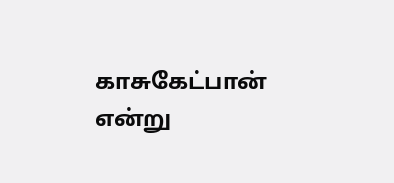காசுகேட்பான் என்று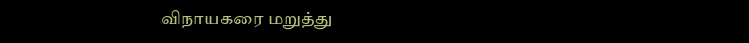விநாயகரை மறுத்து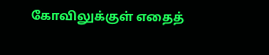கோவிலுக்குள் எதைத்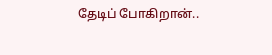தேடிப் போகிறான்..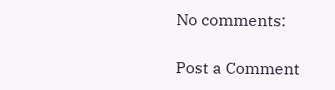No comments:

Post a Comment